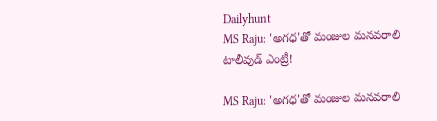Dailyhunt
MS Raju: 'అగధ'తో మంజుల మనవరాలి టాలీవుడ్‌ ఎంట్రీ!

MS Raju: 'అగధ'తో మంజుల మనవరాలి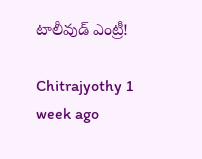టాలీవుడ్‌ ఎంట్రీ!

Chitrajyothy 1 week ago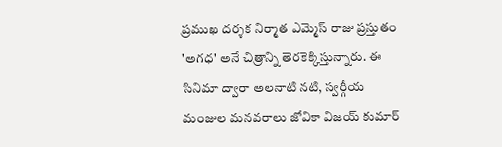ప్రముఖ దర్శక నిర్మాత ఎమ్మెస్‌ రాజు ప్రస్తుతం 'అగధ' అనే చిత్రాన్ని తెరకెక్కిస్తున్నారు. ఈ సినిమా ద్వారా అలనాటి నటి, స్వర్గీయ మంజుల మనవరాలు జోవికా విజయ్‌ కుమార్‌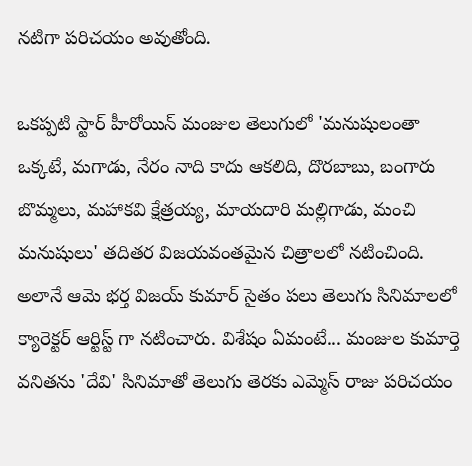నటిగా పరిచయం అవుతోంది.

ఒకప్పటి స్టార్ హీరోయిన్‌ మంజుల తెలుగులో 'మనుషులంతా ఒక్కటే, మగాడు, నేరం నాది కాదు ఆకలిది, దొరబాబు, బంగారు బొమ్మలు, మహాకవి క్షేత్రయ్య, మాయదారి మల్లిగాడు, మంచి మనుషులు' తదితర విజయవంతమైన చిత్రాలలో నటించింది. అలానే ఆమె భర్త విజయ్‌ కుమార్‌ సైతం పలు తెలుగు సినిమాలలో క్యారెక్టర్ ఆర్టిస్ట్ గా నటించారు. విశేషం ఏమంటే... మంజుల కుమార్తె వనితను 'దేవి' సినిమాతో తెలుగు తెరకు ఎమ్మెస్‌ రాజు పరిచయం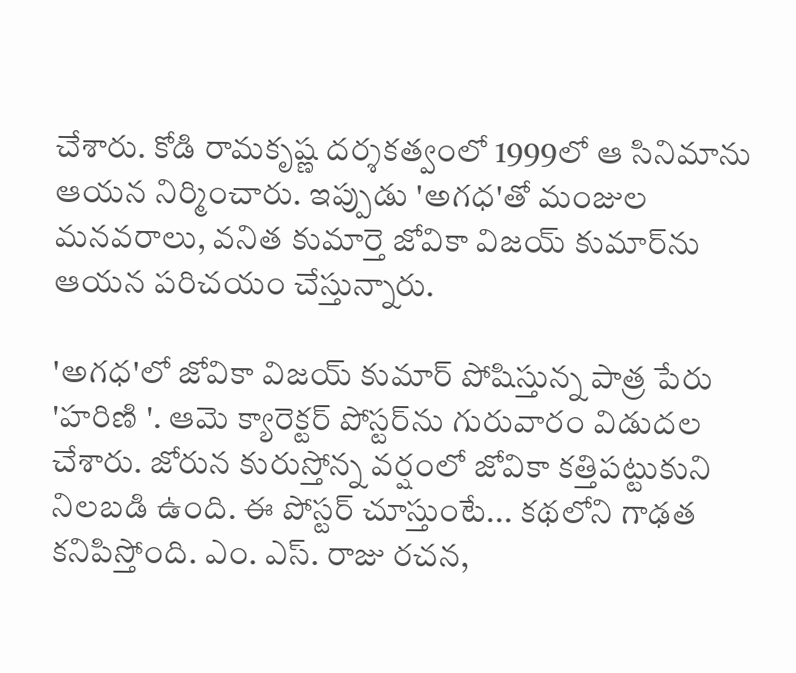చేశారు. కోడి రామకృష్ణ దర్శకత్వంలో 1999లో ఆ సినిమాను ఆయన నిర్మించారు. ఇప్పుడు 'అగధ'తో మంజుల మనవరాలు, వనిత కుమార్తె జోవికా విజయ్‌ కుమార్‌ను ఆయన పరిచయం చేస్తున్నారు.

'అగధ'లో జోవికా విజయ్‌ కుమార్‌ పోషిస్తున్న పాత్ర పేరు 'హరిణి '. ఆమె క్యారెక్టర్ పోస్టర్‌ను గురువారం విడుదల చేశారు. జోరున కురుస్తోన్న వర్షంలో జోవికా కత్తిపట్టుకుని నిలబడి ఉంది. ఈ పోస్టర్‌ చూస్తుంటే... కథలోని గాఢత కనిపిస్తోంది. ఎం. ఎస్. రాజు రచన,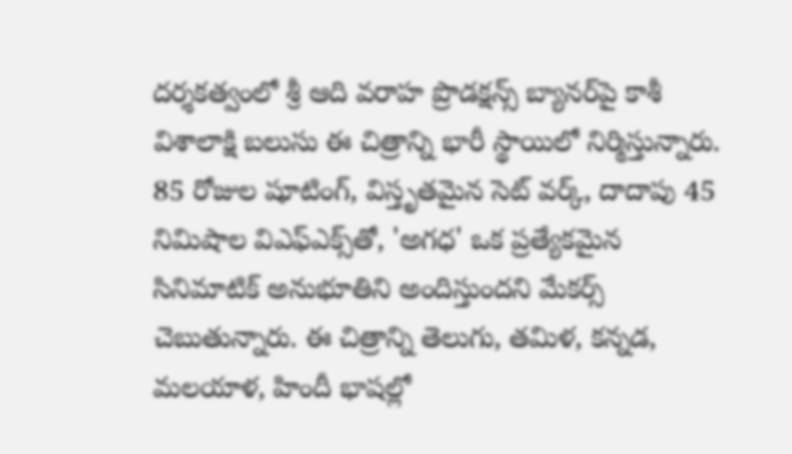దర్శకత్వంలో శ్రీ ఆది వరాహ ప్రొడక్షన్స్ బ్యానర్‌పై కాశీ విశాలాక్షి బలుసు ఈ చిత్రాన్ని భారీ స్థాయిలో నిర్మిస్తున్నారు. 85 రోజుల షూటింగ్, విస్తృతమైన సెట్ వర్క్, దాదాపు 45 నిమిషాల విఎఫ్ఎక్స్‌తో, 'అగధ' ఒక ప్రత్యేకమైన సినిమాటిక్ అనుభూతిని అందిస్తుందని మేకర్స్ చెబుతున్నారు. ఈ చిత్రాన్ని తెలుగు, తమిళ, కన్నడ, మలయాళ, హిందీ భాషల్లో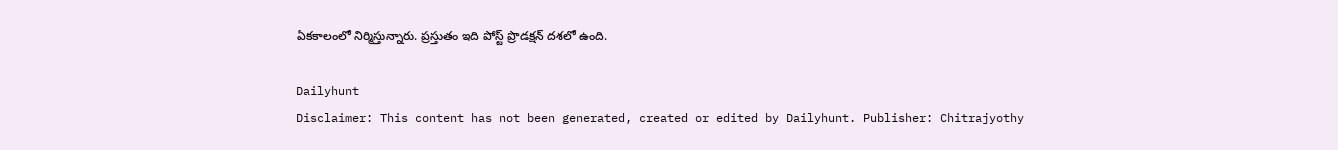ఏకకాలంలో నిర్మిస్తున్నారు. ప్రస్తుతం ఇది పోస్ట్ ప్రొడక్షన్ దశలో ఉంది.

Dailyhunt
Disclaimer: This content has not been generated, created or edited by Dailyhunt. Publisher: Chitrajyothy